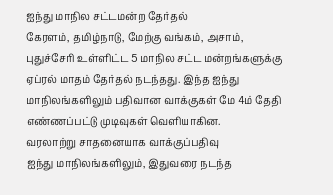ஐந்து மாநில சட்டமன்ற தேர்தல்
கேரளம், தமிழ்நாடு, மேற்கு வங்கம், அசாம், புதுச்சேரி உள்ளிட்ட 5 மாநில சட்ட மன்றங்களுக்கு ஏப்ரல் மாதம் தேர்தல் நடந்தது. இந்த ஐந்து மாநிலங்களிலும் பதிவான வாக்குகள் மே 4ம் தேதி எண்ணப்பட்டு முடிவுகள் வெளியாகின.
வரலாற்று சாதனையாக வாக்குப்பதிவு
ஐந்து மாநிலங்களிலும், இதுவரை நடந்த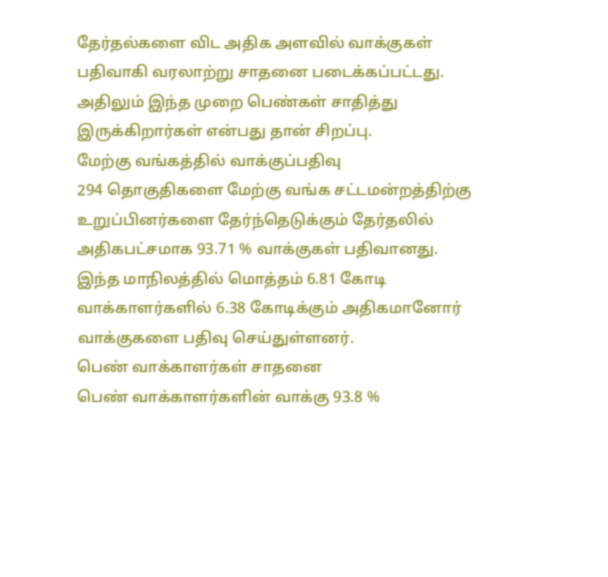தேர்தல்களை விட அதிக அளவில் வாக்குகள் பதிவாகி வரலாற்று சாதனை படைக்கப்பட்டது. அதிலும் இந்த முறை பெண்கள் சாதித்து இருக்கிறார்கள் என்பது தான் சிறப்பு.
மேற்கு வங்கத்தில் வாக்குப்பதிவு
294 தொகுதிகளை மேற்கு வங்க சட்டமன்றத்திற்கு உறுப்பினர்களை தேர்ந்தெடுக்கும் தேர்தலில் அதிகபட்சமாக 93.71 % வாக்குகள் பதிவானது. இந்த மாநிலத்தில் மொத்தம் 6.81 கோடி வாக்காளர்களில் 6.38 கோடிக்கும் அதிகமானோர் வாக்குகளை பதிவு செய்துள்ளனர்.
பெண் வாக்காளர்கள் சாதனை
பெண் வாக்காளர்களின் வாக்கு 93.8 %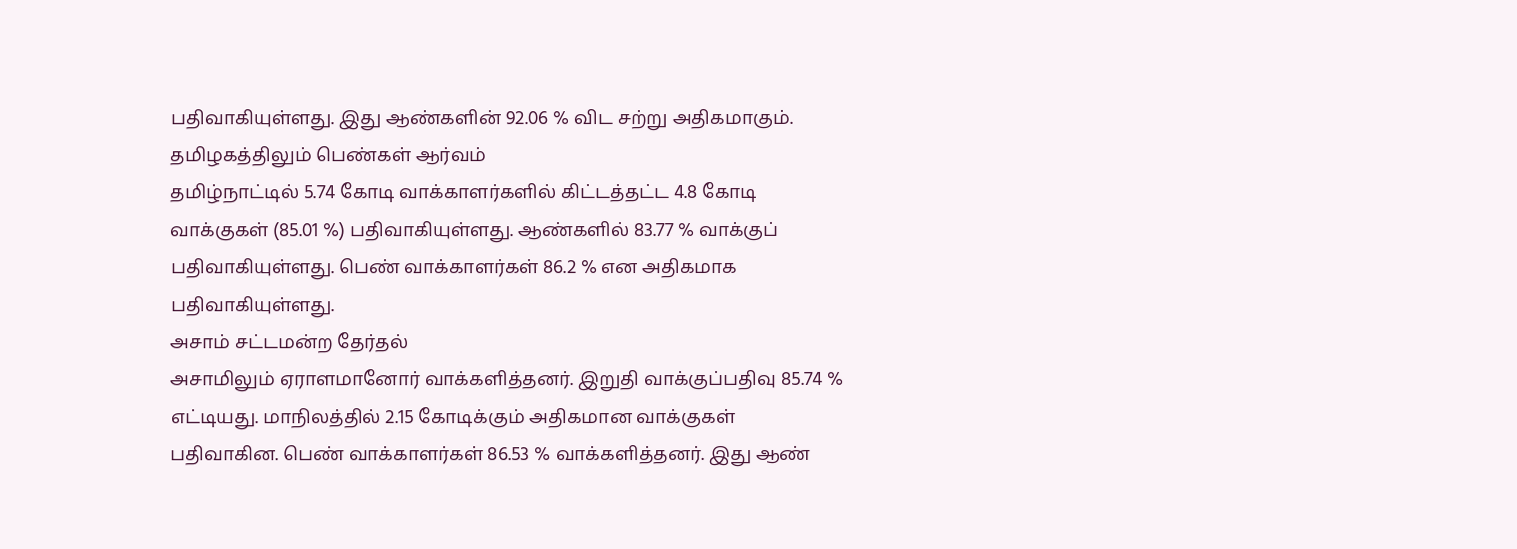பதிவாகியுள்ளது. இது ஆண்களின் 92.06 % விட சற்று அதிகமாகும்.
தமிழகத்திலும் பெண்கள் ஆர்வம்
தமிழ்நாட்டில் 5.74 கோடி வாக்காளர்களில் கிட்டத்தட்ட 4.8 கோடி வாக்குகள் (85.01 %) பதிவாகியுள்ளது. ஆண்களில் 83.77 % வாக்குப் பதிவாகியுள்ளது. பெண் வாக்காளர்கள் 86.2 % என அதிகமாக பதிவாகியுள்ளது.
அசாம் சட்டமன்ற தேர்தல்
அசாமிலும் ஏராளமானோர் வாக்களித்தனர். இறுதி வாக்குப்பதிவு 85.74 % எட்டியது. மாநிலத்தில் 2.15 கோடிக்கும் அதிகமான வாக்குகள் பதிவாகின. பெண் வாக்காளர்கள் 86.53 % வாக்களித்தனர். இது ஆண்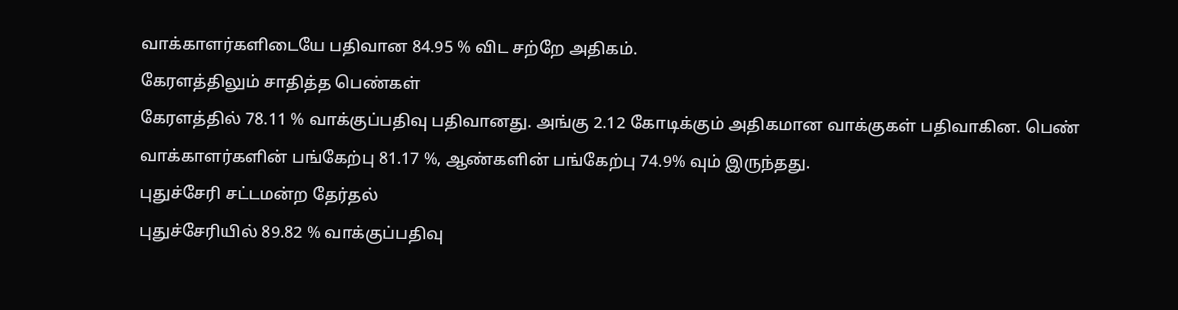வாக்காளர்களிடையே பதிவான 84.95 % விட சற்றே அதிகம்.
கேரளத்திலும் சாதித்த பெண்கள்
கேரளத்தில் 78.11 % வாக்குப்பதிவு பதிவானது. அங்கு 2.12 கோடிக்கும் அதிகமான வாக்குகள் பதிவாகின. பெண் வாக்காளர்களின் பங்கேற்பு 81.17 %, ஆண்களின் பங்கேற்பு 74.9% வும் இருந்தது.
புதுச்சேரி சட்டமன்ற தேர்தல்
புதுச்சேரியில் 89.82 % வாக்குப்பதிவு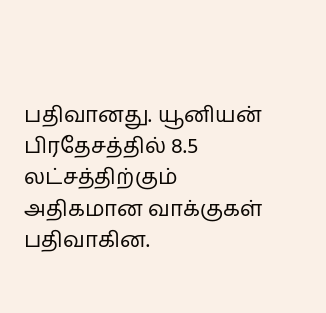பதிவானது. யூனியன் பிரதேசத்தில் 8.5 லட்சத்திற்கும் அதிகமான வாக்குகள் பதிவாகின.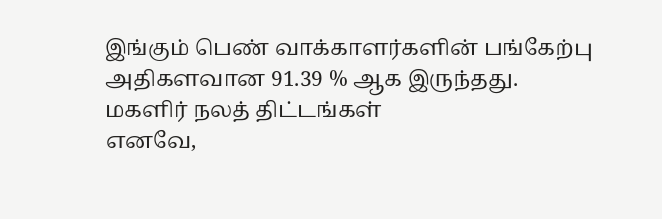இங்கும் பெண் வாக்காளர்களின் பங்கேற்பு அதிகளவான 91.39 % ஆக இருந்தது.
மகளிர் நலத் திட்டங்கள்
எனவே,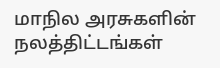மாநில அரசுகளின் நலத்திட்டங்கள்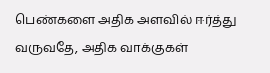பெண்களை அதிக அளவில் ஈர்த்து வருவதே, அதிக வாக்குகள்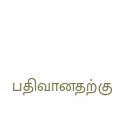பதிவானதற்கு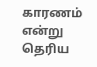காரணம் என்று தெரிய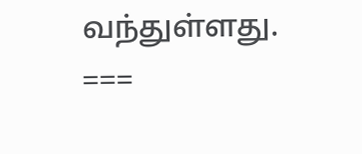வந்துள்ளது.
===